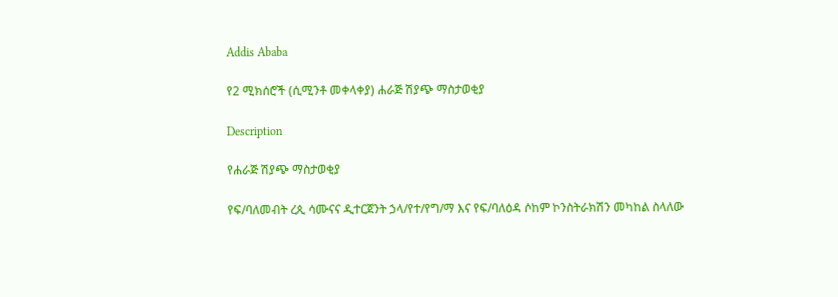Addis Ababa

የ2 ሚክሰሮች (ሲሚንቶ መቀላቀያ) ሐራጅ ሽያጭ ማስታወቂያ

Description

የሐራጅ ሽያጭ ማስታወቂያ

የፍ/ባለመብት ረጲ ሳሙናና ዲተርጀንት ኃላ/የተ/የግ/ማ እና የፍ/ባለዕዳ ሶከም ኮንስትራክሽን መካከል ስላለው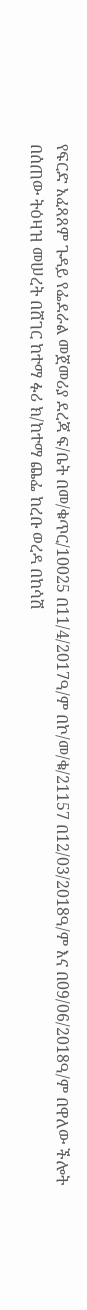የፍርድ አፈጻጸም ጉዳይ የፌደራል መጀመሪያ ደረጃ ፍ/ቤት በመ/ቁጥር/10025 በ11/4/2017ዓ/ም በኮ/መ/ቁ/21157 በ12/03/2018ዓ/ም እና በ09/06/2018ዓ/ም በዋለው ችሎት በሰጠው ትዕዛዝ መሠረት በሸገር ከተማ ፉሪ ክ/ከተማ ጨፌ ከረቡ ወረዳ በከሳሽ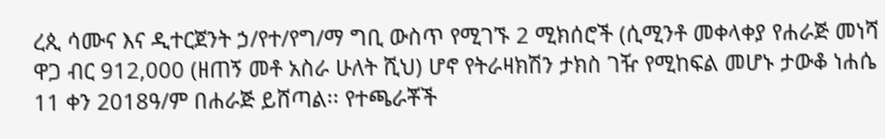ረጲ ሳሙና እና ዲተርጀንት ኃ/የተ/የግ/ማ ግቢ ውስጥ የሚገኙ 2 ሚክሰሮች (ሲሚንቶ መቀላቀያ የሐራጅ መነሻ ዋጋ ብር 912,000 (ዘጠኝ መቶ አስራ ሁለት ሺህ) ሆኖ የትራዛክሽን ታክስ ገዥ የሚከፍል መሆኑ ታውቆ ነሐሴ 11 ቀን 2018ዓ/ም በሐራጅ ይሸጣል፡፡ የተጫራቾች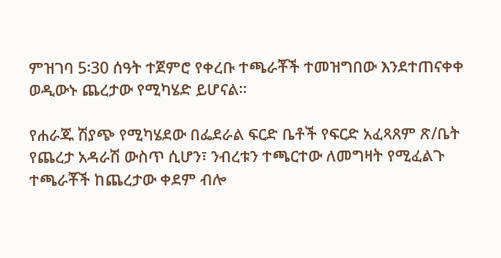ምዝገባ 5፡30 ሰዓት ተጀምሮ የቀረቡ ተጫራቾች ተመዝግበው እንደተጠናቀቀ ወዲውኑ ጨረታው የሚካሄድ ይሆናል።

የሐራጁ ሽያጭ የሚካሄደው በፌደራል ፍርድ ቤቶች የፍርድ አፈጻጸም ጽ/ቤት የጨረታ አዳራሽ ውስጥ ሲሆን፣ ንብረቱን ተጫርተው ለመግዛት የሚፈልጉ ተጫራቾች ከጨረታው ቀደም ብሎ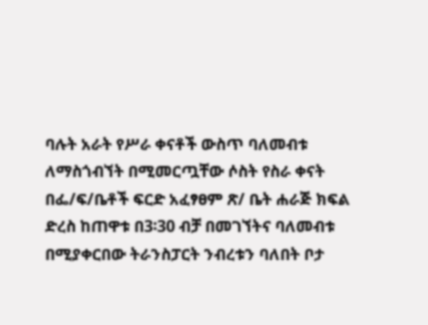ባሉት አራት የሥራ ቀናቶች ውስጥ ባለመብቱ ለማስጎብኘት በሚመርጧቸው ሶስት የስራ ቀናት በፌ/ፍ/ቤቶች ፍርድ አፈፃፀም ጽ/ ቤት ሐራጅ ክፍል ድረስ ከጠዋቱ በ3፡30 ብቻ በመገኘትና ባለመብቱ በሚያቀርበው ትራንስፓርት ንብረቱን ባለበት ቦታ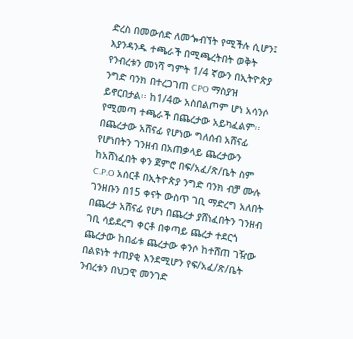ድረስ በመውሰድ ለመጐብኘት የሚችሉ ሲሆን፤ እያንዳንዱ ተጫራች በሚጫረትበት ወቅት የንብረቱን መነሻ ግምት 1/4 ኛውን በኢትዮጵያ ንግድ ባንክ በተረጋገጠ CPO ማስያዝ ይኖርበታል፡፡ ከ1/4ው አስበልጦም ሆነ አሳንሶ የሚመጣ ተጫራች በጨረታው አይካፈልም፡፡ በጨረታው አሸናፊ የሆነው ግለሰብ አሸናፊ የሆነበትን ገንዘብ በአጠቃላይ ጨረታውን ከአሸነፈበት ቀን ጀምሮ በፍ/አፈ/ጽ/ቤት ስም C.P.O አሰርቶ በኢትዮጵያ ንግድ ባንክ ብቻ ሙሉ ገንዘቡን በ15 ቀናት ውስጥ ገቢ ማድረግ አለበት በጨረታ አሸናፊ የሆነ በጨረታ ያሸነፈበትን ገንዘብ ገቢ ሳይደረግ ቀርቶ በቀጣይ ጨረታ ተደርጎ ጨረታው ከበፊቱ ጨረታው ቀንሶ ከተሸጠ ገዥው በልዩነት ተጠያቂ እንደሚሆን የፍ/አፈ/ጽ/ቤት ንብረቱን በህጋዊ መንገድ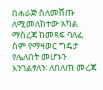በሐራጅ ስለመሸጡ ለሚመለከተው አካል ማስረጃ ከመጻፍ ባለፈ ስም የማዛወር ግዴታ የሌለበት መሆኑን እንገልፃለን፡ ለበለጠ መረጃ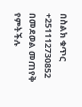በስልክ ቁጥር +251112730852 በመደወል መጠየቅ የምትችሉ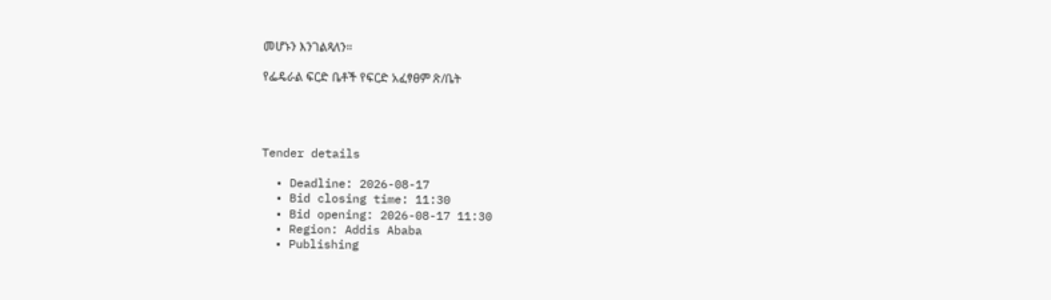መሆኑን እንገልጻለን።

የፌዴራል ፍርድ ቤቶች የፍርድ አፈፃፀም ጽ/ቤት




Tender details

  • Deadline: 2026-08-17
  • Bid closing time: 11:30
  • Bid opening: 2026-08-17 11:30
  • Region: Addis Ababa
  • Publishing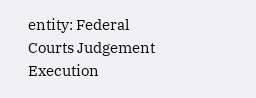entity: Federal Courts Judgement Execution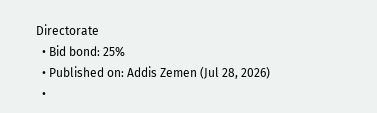Directorate
  • Bid bond: 25%
  • Published on: Addis Zemen (Jul 28, 2026)
  •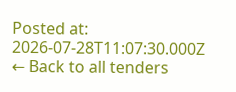Posted at: 2026-07-28T11:07:30.000Z
← Back to all tenders